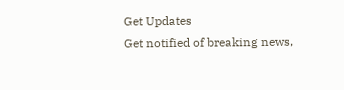Get Updates
Get notified of breaking news,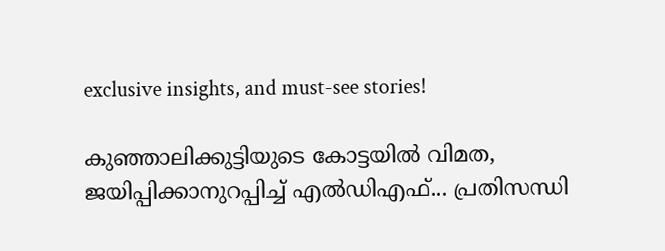exclusive insights, and must-see stories!

കുഞ്ഞാലിക്കുട്ടിയുടെ കോട്ടയിൽ വിമത, ജയിപ്പിക്കാനുറപ്പിച്ച് എൽഡിഎഫ്... പ്രതിസന്ധി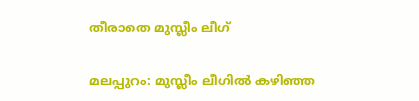തീരാതെ മുസ്ലീം ലീഗ്

മലപ്പുറം: മുസ്ലീം ലീഗില്‍ കഴിഞ്ഞ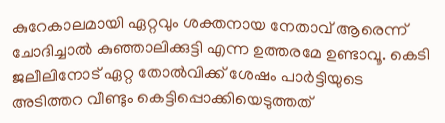കുറേകാലമായി ഏറ്റവും ശക്തനായ നേതാവ് ആരെന്ന് ചോദിച്ചാല്‍ കുഞ്ഞാലിക്കുട്ടി എന്ന ഉത്തരമേ ഉണ്ടാവൂ. കെടി ജലീലിനോട് ഏറ്റ തോല്‍വിക്ക് ശേഷം പാര്‍ട്ടിയുടെ അടിത്തറ വീണ്ടും കെട്ടിപ്പൊക്കിയെടുത്തത്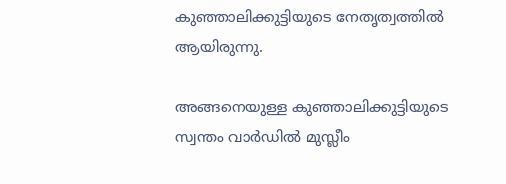കുഞ്ഞാലിക്കുട്ടിയുടെ നേതൃത്വത്തില്‍ ആയിരുന്നു.

അങ്ങനെയുള്ള കുഞ്ഞാലിക്കുട്ടിയുടെ സ്വന്തം വാര്‍ഡില്‍ മുസ്ലീം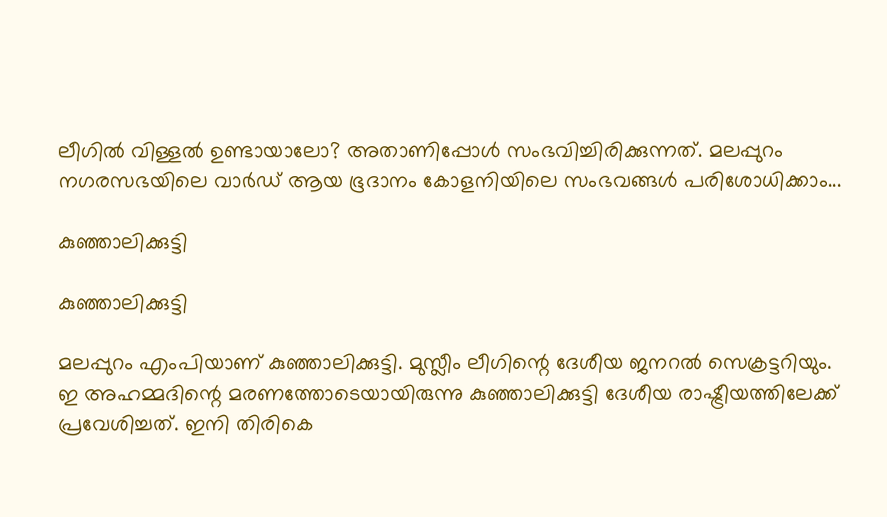ലീഗില്‍ വിള്ളല്‍ ഉണ്ടായാലോ? അതാണിപ്പോള്‍ സംഭവിച്ചിരിക്കുന്നത്. മലപ്പുറം നഗരസഭയിലെ വാര്‍ഡ് ആയ ഭൂദാനം കോളനിയിലെ സംഭവങ്ങള്‍ പരിശോധിക്കാം...

കുഞ്ഞാലിക്കുട്ടി

കുഞ്ഞാലിക്കുട്ടി

മലപ്പുറം എംപിയാണ് കുഞ്ഞാലിക്കുട്ടി. മുസ്ലീം ലീഗിന്റെ ദേശീയ ജനറല്‍ സെക്രട്ടറിയും. ഇ അഹമ്മദിന്റെ മരണത്തോടെയായിരുന്നു കുഞ്ഞാലിക്കുട്ടി ദേശീയ രാഷ്ട്രീയത്തിലേക്ക് പ്രവേശിച്ചത്. ഇനി തിരികെ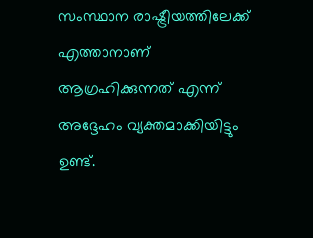സംസ്ഥാന രാഷ്ട്രീയത്തിലേക്ക് എത്താനാണ് ആഗ്രഹിക്കുന്നത് എന്ന് അദ്ദേഹം വ്യക്തമാക്കിയിട്ടും ഉണ്ട്.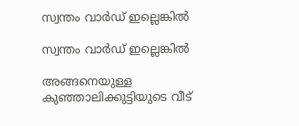സ്വന്തം വാര്‍ഡ് ഇല്ലെങ്കില്‍

സ്വന്തം വാര്‍ഡ് ഇല്ലെങ്കില്‍

അങ്ങനെയുള്ള കുഞ്ഞാലിക്കുട്ടിയുടെ വീട്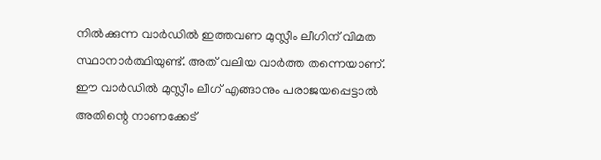നില്‍ക്കുന്ന വാര്‍ഡില്‍ ഇത്തവണ മുസ്ലീം ലീഗിന് വിമത സ്ഥാനാര്‍ത്ഥിയുണ്ട്. അത് വലിയ വാര്‍ത്ത തന്നെയാണ്. ഈ വാര്‍ഡില്‍ മുസ്ലീം ലീഗ് എങ്ങാനും പരാജയപ്പെട്ടാല്‍ അതിന്റെ നാണക്കേട്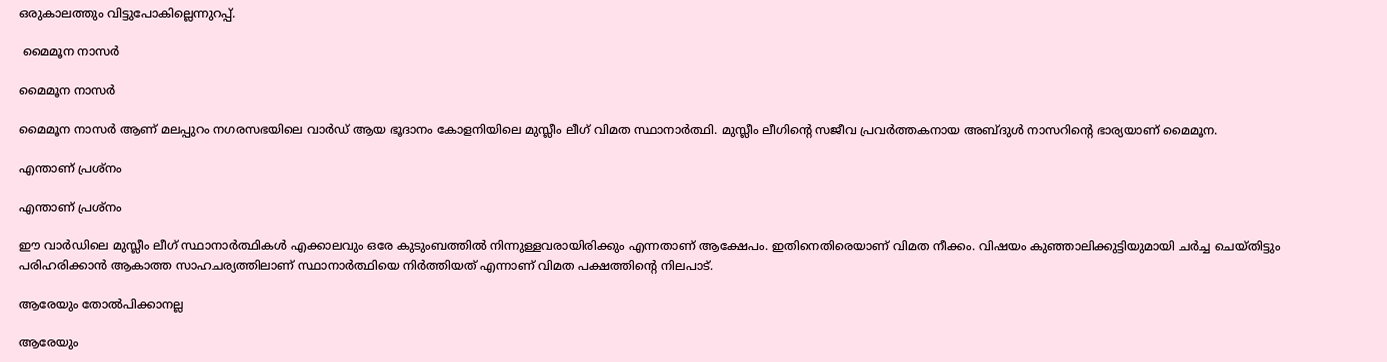ഒരുകാലത്തും വിട്ടുപോകില്ലെന്നുറപ്പ്.

 മൈമൂന നാസര്‍

മൈമൂന നാസര്‍

മൈമൂന നാസര്‍ ആണ് മലപ്പുറം നഗരസഭയിലെ വാര്‍ഡ് ആയ ഭൂദാനം കോളനിയിലെ മുസ്ലീം ലീഗ് വിമത സ്ഥാനാര്‍ത്ഥി. മുസ്ലീം ലീഗിന്റെ സജീവ പ്രവര്‍ത്തകനായ അബ്ദുള്‍ നാസറിന്റെ ഭാര്യയാണ് മൈമൂന.

എന്താണ് പ്രശ്‌നം

എന്താണ് പ്രശ്‌നം

ഈ വാര്‍ഡിലെ മുസ്ലീം ലീഗ് സ്ഥാനാര്‍ത്ഥികള്‍ എക്കാലവും ഒരേ കുടുംബത്തില്‍ നിന്നുള്ളവരായിരിക്കും എന്നതാണ് ആക്ഷേപം. ഇതിനെതിരെയാണ് വിമത നീക്കം. വിഷയം കുഞ്ഞാലിക്കുട്ടിയുമായി ചര്‍ച്ച ചെയ്തിട്ടും പരിഹരിക്കാന്‍ ആകാത്ത സാഹചര്യത്തിലാണ് സ്ഥാനാര്‍ത്ഥിയെ നിര്‍ത്തിയത് എന്നാണ് വിമത പക്ഷത്തിന്റെ നിലപാട്.

ആരേയും തോല്‍പിക്കാനല്ല

ആരേയും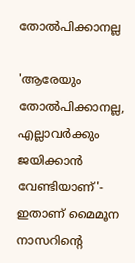തോല്‍പിക്കാനല്ല

'ആരേയും തോല്‍പിക്കാനല്ല, എല്ലാവര്‍ക്കും ജയിക്കാന്‍ വേണ്ടിയാണ്'- ഇതാണ് മൈമൂന നാസറിന്റെ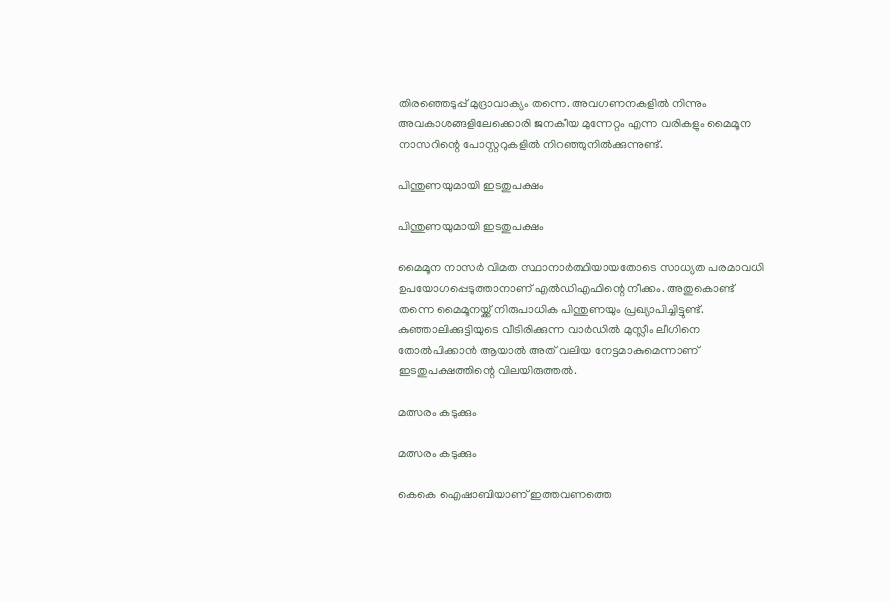തിരഞ്ഞെടുപ്പ് മുദ്രാവാക്യം തന്നെ. അവഗണനകളില്‍ നിന്നും അവകാശങ്ങളിലേക്കൊരി ജനകീയ മുന്നേറ്റം എന്ന വരികളും മൈമൂന നാസറിന്റെ പോസ്റ്ററുകളില്‍ നിറഞ്ഞുനില്‍ക്കുന്നുണ്ട്.

പിന്തുണയുമായി ഇടതുപക്ഷം

പിന്തുണയുമായി ഇടതുപക്ഷം

മൈമൂന നാസര്‍ വിമത സ്ഥാനാര്‍ത്ഥിയായതോടെ സാധ്യത പരമാവധി ഉപയോഗപ്പെടുത്താനാണ് എല്‍ഡിഎഫിന്റെ നീക്കം. അതുകൊണ്ട് തന്നെ മൈമൂനയ്ക്ക് നിരുപാധിക പിന്തുണയും പ്രഖ്യാപിച്ചിട്ടുണ്ട്. കുഞ്ഞാലിക്കുട്ടിയുടെ വീടിരിക്കുന്ന വാര്‍ഡില്‍ മുസ്ലീം ലീഗിനെ തോല്‍പിക്കാന്‍ ആയാല്‍ അത് വലിയ നേട്ടമാകുമെന്നാണ് ഇടതുപക്ഷത്തിന്റെ വിലയിരുത്തല്‍.

മത്സരം കടുക്കും

മത്സരം കടുക്കും

കെകെ ഐഷാബിയാണ് ഇത്തവണത്തെ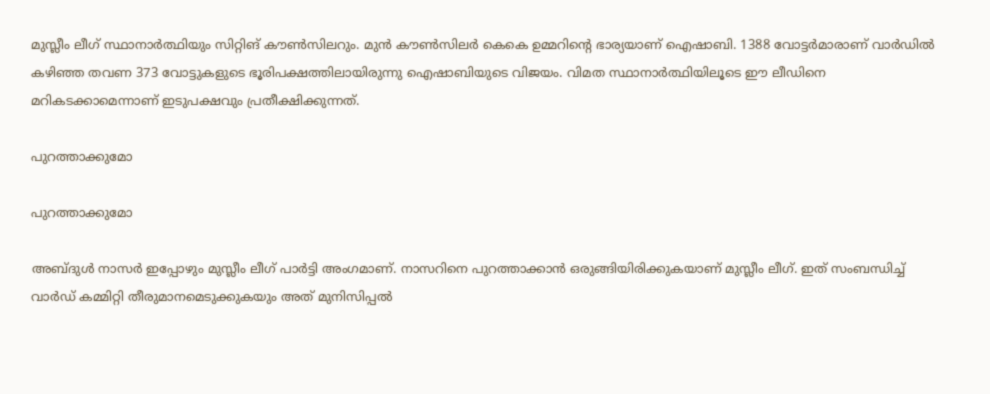മുസ്ലീം ലീഗ് സ്ഥാനാര്‍ത്ഥിയും സിറ്റിങ് കൗണ്‍സിലറും. മുന്‍ കൗണ്‍സിലര്‍ കെകെ ഉമ്മറിന്റെ ഭാര്യയാണ് ഐഷാബി. 1388 വോട്ടര്‍മാരാണ് വാര്‍ഡില്‍ കഴിഞ്ഞ തവണ 373 വോട്ടുകളുടെ ഭൂരിപക്ഷത്തിലായിരുന്നു ഐഷാബിയുടെ വിജയം. വിമത സ്ഥാനാര്‍ത്ഥിയിലൂടെ ഈ ലീഡിനെ മറികടക്കാമെന്നാണ് ഇടുപക്ഷവും പ്രതീക്ഷിക്കുന്നത്.

പുറത്താക്കുമോ

പുറത്താക്കുമോ

അബ്ദുള്‍ നാസര്‍ ഇപ്പോഴും മുസ്ലീം ലീഗ് പാര്‍ട്ടി അംഗമാണ്. നാസറിനെ പുറത്താക്കാന്‍ ഒരുങ്ങിയിരിക്കുകയാണ് മുസ്ലീം ലീഗ്. ഇത് സംബന്ധിച്ച് വാര്‍ഡ് കമ്മിറ്റി തീരുമാനമെടുക്കുകയും അത് മുനിസിപ്പല്‍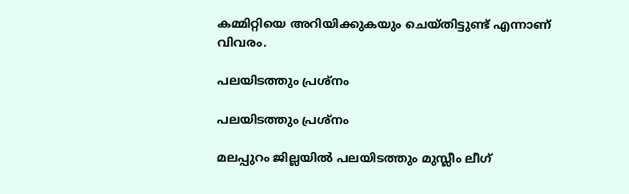കമ്മിറ്റിയെ അറിയിക്കുകയും ചെയ്തിട്ടുണ്ട് എന്നാണ് വിവരം.

പലയിടത്തും പ്രശ്‌നം

പലയിടത്തും പ്രശ്‌നം

മലപ്പുറം ജില്ലയില്‍ പലയിടത്തും മുസ്ലീം ലീഗ്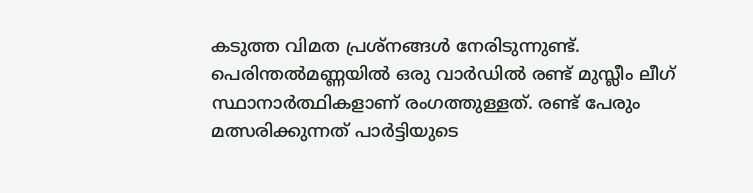കടുത്ത വിമത പ്രശ്‌നങ്ങള്‍ നേരിടുന്നുണ്ട്. പെരിന്തല്‍മണ്ണയില്‍ ഒരു വാര്‍ഡില്‍ രണ്ട് മുസ്ലീം ലീഗ് സ്ഥാനാര്‍ത്ഥികളാണ് രംഗത്തുള്ളത്. രണ്ട് പേരും മത്സരിക്കുന്നത് പാര്‍ട്ടിയുടെ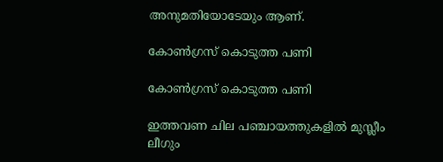അനുമതിയോടേയും ആണ്.

കോണ്‍ഗ്രസ് കൊടുത്ത പണി

കോണ്‍ഗ്രസ് കൊടുത്ത പണി

ഇത്തവണ ചില പഞ്ചായത്തുകളില്‍ മുസ്ലീം ലീഗും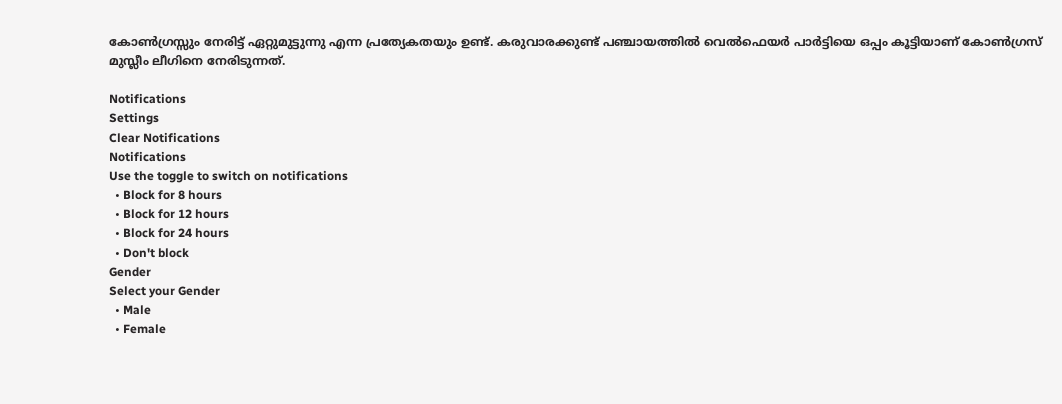കോണ്‍ഗ്രസ്സും നേരിട്ട് ഏറ്റുമുട്ടുന്നു എന്ന പ്രത്യേകതയും ഉണ്ട്. കരുവാരക്കുണ്ട് പഞ്ചായത്തില്‍ വെല്‍ഫെയര്‍ പാര്‍ട്ടിയെ ഒപ്പം കൂട്ടിയാണ് കോണ്‍ഗ്രസ് മുസ്ലീം ലീഗിനെ നേരിടുന്നത്.

Notifications
Settings
Clear Notifications
Notifications
Use the toggle to switch on notifications
  • Block for 8 hours
  • Block for 12 hours
  • Block for 24 hours
  • Don't block
Gender
Select your Gender
  • Male
  • Female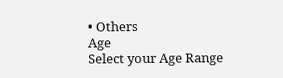• Others
Age
Select your Age Range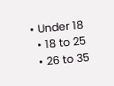• Under 18
  • 18 to 25
  • 26 to 35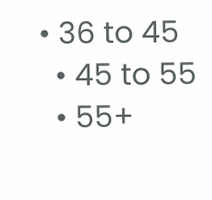• 36 to 45
  • 45 to 55
  • 55+